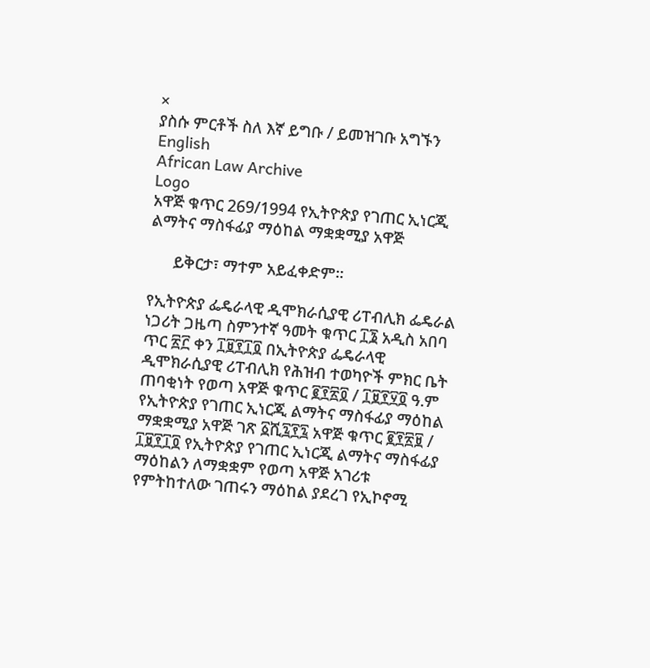×
ያስሱ ምርቶች ስለ እኛ ይግቡ / ይመዝገቡ አግኙን English
African Law Archive
Logo
አዋጅ ቁጥር 269/1994 የኢትዮጵያ የገጠር ኢነርጂ ልማትና ማስፋፊያ ማዕከል ማቋቋሚያ አዋጅ

      ይቅርታ፣ ማተም አይፈቀድም።

የኢትዮጵያ ፌዴራላዊ ዲሞክራሲያዊ ሪፐብሊክ ፌዴራል ነጋሪት ጋዜጣ ስምንተኛ ዓመት ቁጥር ፲፮ አዲስ አበባ ጥር ፳፫ ቀን ፲፱፻፲፬ በኢትዮጵያ ፌዴራላዊ ዲሞክራሲያዊ ሪፐብሊክ የሕዝብ ተወካዮች ምክር ቤት ጠባቂነት የወጣ አዋጅ ቁጥር ፪፻፳፬ / ፲፱፻፶፬ ዓ.ም የኢትዮጵያ የገጠር ኢነርጂ ልማትና ማስፋፊያ ማዕከል ማቋቋሚያ አዋጅ ገጽ ፩ሺ፯፻፯ አዋጅ ቁጥር ፪፻፳፱ / ፲፱፻፲፬ የኢትዮጵያ የገጠር ኢነርጂ ልማትና ማስፋፊያ ማዕከልን ለማቋቋም የወጣ አዋጅ አገሪቱ የምትከተለው ገጠሩን ማዕከል ያደረገ የኢኮኖሚ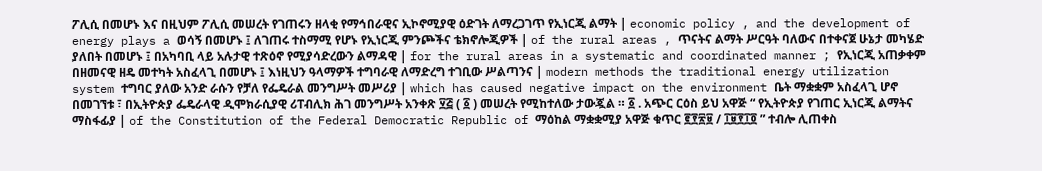ፖሊሲ በመሆኑ እና በዚህም ፖሊሲ መሠረት የገጠሩን ዘላቂ የማኅበራዊና ኢኮኖሚያዊ ዕድገት ለማረጋገጥ የኢነርጂ ልማት | economic policy , and the development of energy plays a ወሳኝ በመሆኑ ፤ ለገጠሩ ተስማሚ የሆኑ የኢነርጂ ምንጮችና ቴክኖሎጂዎች | of the rural areas , ጥናትና ልማት ሥርዓት ባለውና በተቀናጀ ሁኔታ መካሄድ ያለበት በመሆኑ ፤ በአካባቢ ላይ አሉታዊ ተጽዕኖ የሚያሳድረውን ልማዳዊ | for the rural areas in a systematic and coordinated manner ; የኢነርጂ አጠቃቀም በዘመናዊ ዘዴ መተካት አስፈላጊ በመሆኑ ፤ እነዚህን ዓላማዎች ተግባራዊ ለማድረግ ተገቢው ሥልጣንና | modern methods the traditional energy utilization system ተግባር ያለው አንድ ራሱን የቻለ የፌዴራል መንግሥት መሥሪያ | which has caused negative impact on the environment ቤት ማቋቋም አስፈላጊ ሆኖ በመገኘቱ ፣ በኢትዮጵያ ፌዴራላዊ ዲሞክራሲያዊ ሪፐብሊክ ሕገ መንግሥት አንቀጽ ፶፭ ( ፩ ) መሠረት የሚከተለው ታውጇል ። ፩ . አጭር ርዕስ ይህ አዋጅ “ የኢትዮጵያ የገጠር ኢነርጂ ልማትና ማስፋፊያ | of the Constitution of the Federal Democratic Republic of ማዕከል ማቋቋሚያ አዋጅ ቁጥር ፪፻፳፱ / ፲፱፻፲፬ ” ተብሎ ሊጠቀስ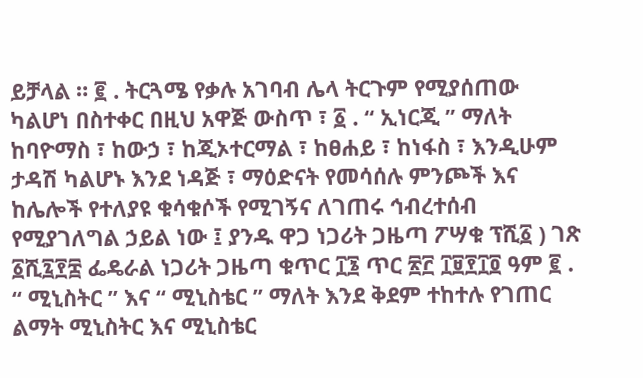ይቻላል ። ፪ . ትርጓሜ የቃሉ አገባብ ሌላ ትርጉም የሚያሰጠው ካልሆነ በስተቀር በዚህ አዋጅ ውስጥ ፣ ፩ . “ ኢነርጂ ” ማለት ከባዮማስ ፣ ከውኃ ፣ ከጂኦተርማል ፣ ከፀሐይ ፣ ከነፋስ ፣ እንዲሁም ታዳሽ ካልሆኑ እንደ ነዳጅ ፣ ማዕድናት የመሳሰሉ ምንጮች እና ከሌሎች የተለያዩ ቁሳቁሶች የሚገኝና ለገጠሩ ኅብረተሰብ የሚያገለግል ኃይል ነው ፤ ያንዱ ዋጋ ነጋሪት ጋዜጣ ፖሣቁ ፕሺ፩ ) ገጽ ፩ሺ፯፻፰ ፌዴራል ነጋሪት ጋዜጣ ቁጥር ፲፮ ጥር ፳፫ ፲፱፻፲፬ ዓም ፪ . “ ሚኒስትር ” እና “ ሚኒስቴር ” ማለት እንደ ቅደም ተከተሉ የገጠር ልማት ሚኒስትር እና ሚኒስቴር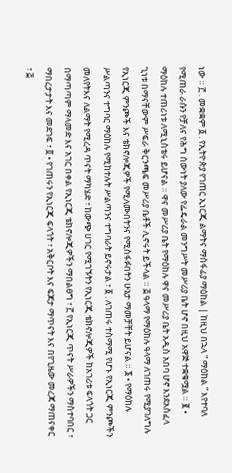ነው ። ፫ . መቋቋም ፩ . የኢትዮጵያ የገጠር ኢነርጂ ልማትና ማስፋፊያ ማዕከል | ከዚህ በኋላ “ ማዕከል ” እየተባለ የሚጠራ ራሱን የቻለና የሕግ ሰውነት ያለው የፌዴራል መንግሥት መሥሪያ ቤት ሆኖ በዚህ አዋጅ ተቋቁሟል ። ፪ • ማዕከሉ ተጠሪነቱ ለሚኒስቴሩ ይሆናል ። ዋና መሥሪያ ቤት የማዕከሉ ዋና መሥሪያ ቤት አዲስ አበባ ሆኖ እንደአስፈላ ጊነቱ በማናቸውም ሥፍራ ቅርንጫፍ መሥሪያ ቤቶች ሊኖሩት ይችላል ። ፭ ዓላማ የማዕከሉ ዓላማ ለገጠሩ የሚያገለግሉ የኢነርጂ ምንጮች እና ቴክኖሎጂዎች የሚለሙበትንና የሚስፋፉበትን ሁኔታ ማመቻቸት ይሆናል ። ፮ • የማዕከሉ ሥልጣንና ተግባር ማዕከሉ የሚከተሉት ሥልጣንና ተግባራት ይኖሩታል ፣ ፩ . ለገጠሩ ተስማሚ የሆኑ የኢነርጂ ምንጮችን መለየትእና ለልማት የሚረዳ ጥናት ማካሄድ ፣ ከውጭ ሀገር የሚገኙትን የኢነርጂ ቴክኖሎጂዎች ከአገሪቱ ፍላጎት ጋር በማጣጣም ማላመድ እና አገር በቀል የኢነርጂ ቴክኖሎጂዎችን ማበልፀግ ፣ ፫ የኢነርጂ ጥናት ሥራዎችን ማስተባበር ፣ ማበረታታት እና መደገፍ ፣ ፬ • የገጠሩን የኢነርጂ ፍላጎት ፣ አቅርቦት እና ፍጆታ ማጥናት እና በየጊዜው መረጃ ማጠናቀር ፣ ፭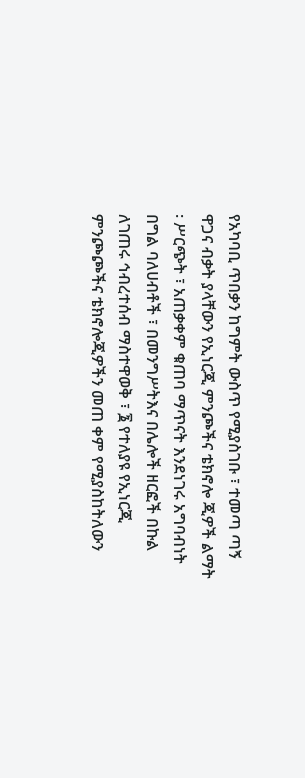የአካባቢ ጥበቃን ከግምት ውስጥ የሚያስገቡ ፣ ተመጣ ጣኝ ዋጋና ብቃት ያላቸውን የኢነርጂ ምንጮችና ቴክኖሎ ጂዎች ልማት ፡ ሥርጭት ፣ አጠቃቀም ቁጠባ ማጥናት እንደነገሩ አግባብነት በግል ባለሀብቶች ፣ በመንግሥትእና በሌሎች ዘርፎች በኩል ለገጠሩ ኅብረተሰብ ማስተዋወቅ ፣ ፮ የተለያዩ የኢነርጂ ምንጮጮችና ቴክኖሎጂዎችን መጠ ቀም የሚያስከትለውን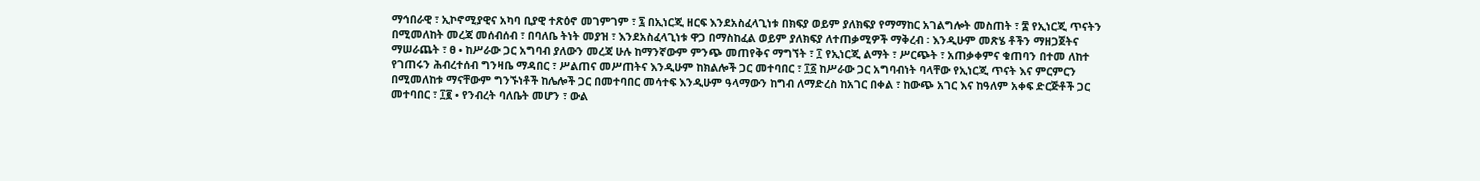ማኅበራዊ ፣ ኢኮኖሚያዊና አካባ ቢያዊ ተጽዕኖ መገምገም ፣ ፯ በኢነርጂ ዘርፍ እንደአስፈላጊነቱ በክፍያ ወይም ያለክፍያ የማማከር አገልግሎት መስጠት ፣ ፰ የኢነርጂ ጥናትን በሚመለከት መረጃ መሰብሰብ ፣ በባለቤ ትነት መያዝ ፣ እንደአስፈላጊነቱ ዋጋ በማስከፈል ወይም ያለክፍያ ለተጠቃሚዎች ማቅረብ ፡ እንዲሁም መጽሄ ቶችን ማዘጋጀትና ማሠራጨት ፣ ፀ • ከሥራው ጋር አግባብ ያለውን መረጃ ሁሉ ከማንኛውም ምንጭ መጠየቅና ማግኘት ፣ ፲ የኢነርጂ ልማት ፣ ሥርጭት ፣ አጠቃቀምና ቁጠባን በተመ ለከተ የገጠሩን ሕብረተሰብ ግንዛቤ ማዳበር ፣ ሥልጠና መሥጠትና እንዲሁም ከክልሎች ጋር መተባበር ፣ ፲፩ ከሥራው ጋር አግባብነት ባላቸው የኢነርጂ ጥናት እና ምርምርን በሚመለከቱ ማናቸውም ግንኙነቶች ከሌሎች ጋር በመተባበር መሳተፍ እንዲሁም ዓላማውን ከግብ ለማድረስ ከአገር በቀል ፣ ከውጭ አገር እና ከዓለም አቀፍ ድርጅቶች ጋር መተባበር ፣ ፲፪ • የንብረት ባለቤት መሆን ፣ ውል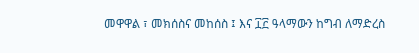መዋዋል ፣ መክሰስና መከሰስ ፤ እና ፲፫ ዓላማውን ከግብ ለማድረስ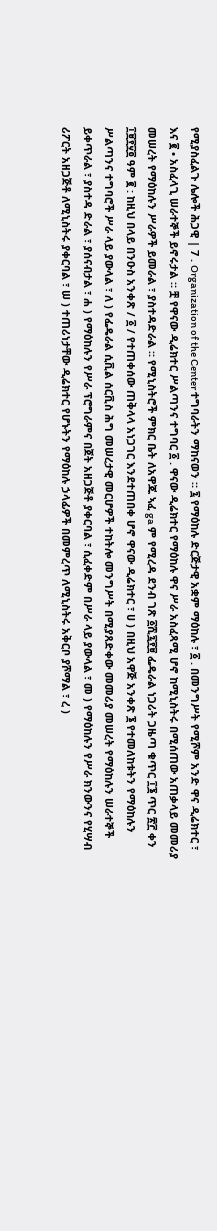የሚያስፈልጉ ሌሎች ሕጋዊ | 7 . Organization of the Center ተግባራትን ማከናወን ። ፯ የማዕከሉ ድርጅታዊ አቋም ማዕከሉ ፣ ፩ . በመንግሥት የሚሾም አንድ ዋና ዲሬክተር ፣ እና ፪ • አስፈላጊ ሠራተኞች ይኖሩታል ። ቿ የዋናው ዲሬክተር ሥልጣንና ተግባር ፩ . ዋናው ዲሬክተር የማዕከሉ ዋና ሥራ አስፈጻሚ ሆኖ ከሚኒስትሩ በሚሰጠው አጠቃላይ መመሪያ መሠረት የማዕከሉን ሥራዎች ይመራል ፣ ያስተዳድራል ። የሚኒስትሮች ምክር ቤት ለአዋጁ ኣፈ ga ም የሚረዳ ደንብ ገጽ ፩ሺ፯፻፱ ፌዴራል ነጋሪት ጋዜጣ ቁጥር ፲፮ ጥር ፳፫ ቀን ፲፱፻፶፬ ዓም ፪ : ከዚህ በላይ በንዑስ አንቀጽ / ፩ / የተጠቀሰው ጠቅላላ አነጋገር እንደተጠበቀ ሆኖ ዋናው ዲሬክተር ፣ ሀ ) በዚህ አዋጅ አንቀጽ ፮ የተመለከቱትን የማዕከሉን ሥልጣንና ተግባሮች ሥራ ላይ ያውላል ፣ ለ ) የፌዴራል ሲቪል ሰርቪስ ሕግ መሠረታዊ መርሆዎች ተከትሎ መንግሥት በሚያጸድቀው መመሪያ መሠረት የማዕከሉን ሠራተኞች ይቀጥራል ፣ ያስተዳ ድራል ፣ ያሰናብታል ፣ ሐ ) የማዕከሉን የሥራ ፕሮግራምና በጀት አዘጋጅቶ ያቀርባል ፣ ሲፈቀድም በሥራ ላይ ያውላል ፣ መ ) የማዕከሉን የሥራ ክንውንና የሂሣብ ሪፖርት አዘጋጅቶ ለሚኒስትሩ ያቀርባል ፣ ሠ ) ተጠሪነታቸው ዲሬክተር የሆኑትን የማዕከሉ ኃላፊዎች በመምረጥ ለሚኒስትሩ አቅርቦ ያሾማል ፣ ረ )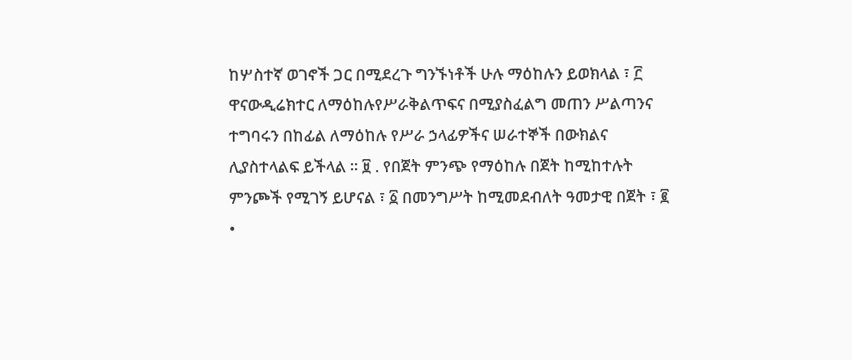ከሦስተኛ ወገኖች ጋር በሚደረጉ ግንኙነቶች ሁሉ ማዕከሉን ይወክላል ፣ ፫ ዋናውዲሬክተር ለማዕከሉየሥራቅልጥፍና በሚያስፈልግ መጠን ሥልጣንና ተግባሩን በከፊል ለማዕከሉ የሥራ ኃላፊዎችና ሠራተኞች በውክልና ሊያስተላልፍ ይችላል ። ፱ . የበጀት ምንጭ የማዕከሉ በጀት ከሚከተሉት ምንጮች የሚገኝ ይሆናል ፣ ፩ በመንግሥት ከሚመደብለት ዓመታዊ በጀት ፣ ፪ •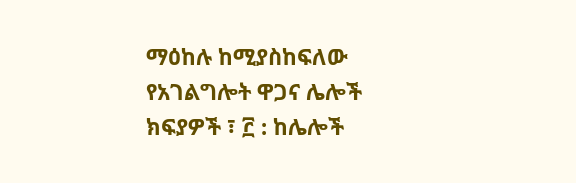ማዕከሉ ከሚያስከፍለው የአገልግሎት ዋጋና ሌሎች ክፍያዎች ፣ ፫ : ከሌሎች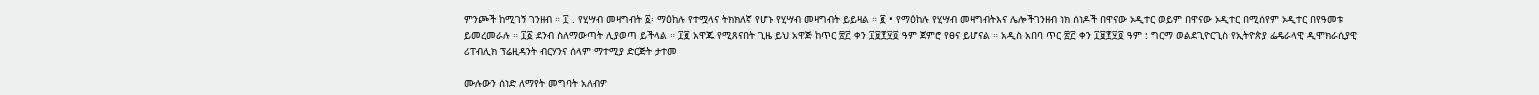ምንጮች ከሚገኝ ገንዘብ ። ፲ . የሂሣብ መዛግብት ፩፡ ማዕከሉ የተሟላና ትክክለኛ የሆኑ የሂሣብ መዛግብት ይይዛል ። ፪ • የማዕከሉ የሂሣብ መዛግብትእና ሌሎችገንዘብ ነክ ሰነዶች በዋናው ኦዲተር ወይም በዋናው ኦዲተር በሚሰየም ኦዲተር በየዓመቱ ይመረመራሉ ። ፲፩ ደንብ ስለማውጣት ሊያወጣ ይችላል ። ፲፪ አዋጁ የሚጸናበት ጊዜ ይህ አዋጅ ከጥር ፳፫ ቀን ፲፱፻፶፬ ዓም ጀምሮ የፀና ይሆናል ። አዲስ አበባ ጥር ፳፫ ቀን ፲፱፻፶፬ ዓም : ግርማ ወልደጊዮርጊስ የኢትዮጵያ ፌዴራላዊ ዲሞክራሲያዊ ሪፐብሊክ ፕሬዚዳንት ብርሃንና ሰላም ማተሚያ ድርጅት ታተመ

ሙሉውን ሰነድ ለማየት መግባት አለብዎ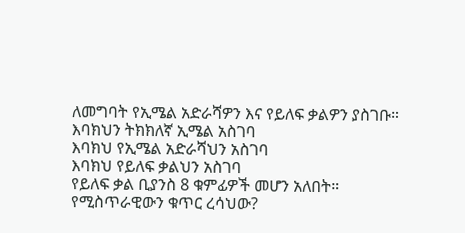ለመግባት የኢሜል አድራሻዎን እና የይለፍ ቃልዎን ያስገቡ።
እባክህን ትክክለኛ ኢሜል አስገባ
እባክህ የኢሜል አድራሻህን አስገባ
እባክህ የይለፍ ቃልህን አስገባ
የይለፍ ቃል ቢያንስ 8 ቁምፊዎች መሆን አለበት።
የሚስጥራዊውን ቁጥር ረሳህው?